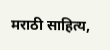मराठी साहित्य,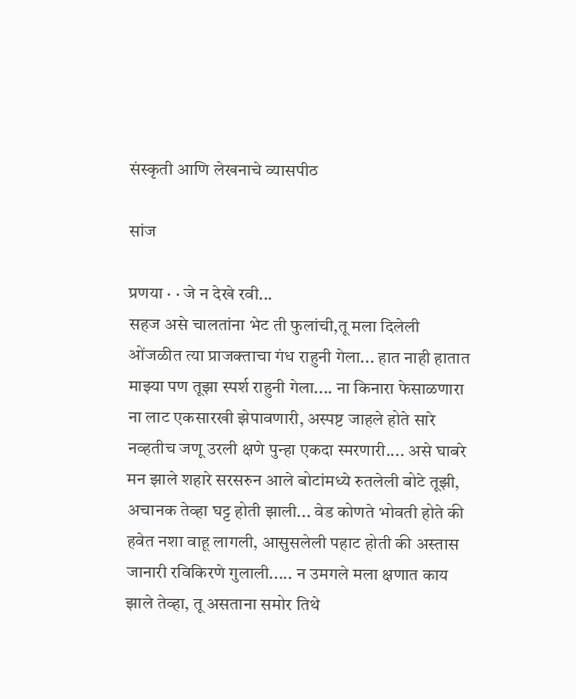संस्कृती आणि लेखनाचे व्यासपीठ

सांज

प्रणया · · जे न देखे रवी...
सहज असे चालतांना भेट ती फुलांची,तू मला दिलेली ओंजळीत त्या प्राजक्ताचा गंध राहुनी गेला... हात नाही हातात माझ्या पण तूझा स्पर्श राहुनी गेला.... ना किनारा फेसाळणारा ना लाट एकसारखी झेपावणारी, अस्पष्ट जाहले होते सारे नव्हतीच जणू उरली क्षणे पुन्हा एकदा स्मरणारी.... असे घाबरे मन झाले शहारे सरसरुन आले बोटांमध्ये रुतलेली बोटे तूझी, अचानक तेव्हा घट्ट होती झाली... वेड कोणते भोवती होते की हवेत नशा वाहू लागली, आसुसलेली पहाट होती की अस्तास जानारी रविकिरणे गुलाली..... न उमगले मला क्षणात काय झाले तेव्हा, तू असताना समोर तिथे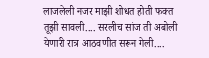लाजलेली नजर माझी शोधत होती फक्त तूझी सावली.... सरलीच सांज ती अबोली येणारी रात्र आठवणीत सरून गेली....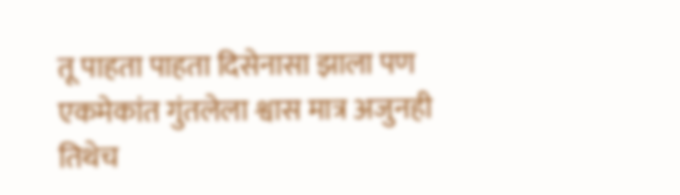तू पाहता पाहता दिसेनासा झाला पण एकमेकांत गुंतलेला श्वास मात्र अजुनही तिथेच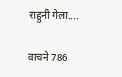राहुनी गेला....

वाचने 786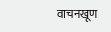वाचनखूण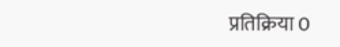प्रतिक्रिया 0